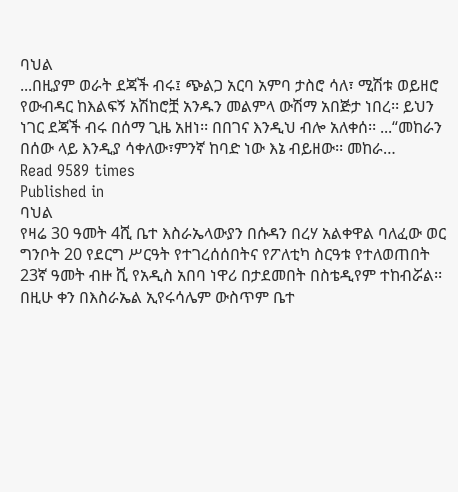ባህል
...በዚያም ወራት ደጃች ብሩ፤ ጭልጋ አርባ አምባ ታስሮ ሳለ፣ ሚሽቱ ወይዘሮ የውብዳር ከእልፍኝ አሽከሮቿ አንዱን መልምላ ውሽማ አበጅታ ነበረ፡፡ ይህን ነገር ደጃች ብሩ በሰማ ጊዜ አዘነ፡፡ በበገና እንዲህ ብሎ አለቀሰ፡፡ ...“መከራን በሰው ላይ እንዲያ ሳቀለው፣ምንኛ ከባድ ነው እኔ ብይዘው፡፡ መከራ…
Read 9589 times
Published in
ባህል
የዛሬ 30 ዓመት 4ሺ ቤተ እስራኤላውያን በሱዳን በረሃ አልቀዋል ባለፈው ወር ግንቦት 20 የደርግ ሥርዓት የተገረሰሰበትና የፖለቲካ ስርዓቱ የተለወጠበት 23ኛ ዓመት ብዙ ሺ የአዲስ አበባ ነዋሪ በታደመበት በስቴዲየም ተከብሯል፡፡ በዚሁ ቀን በእስራኤል ኢየሩሳሌም ውስጥም ቤተ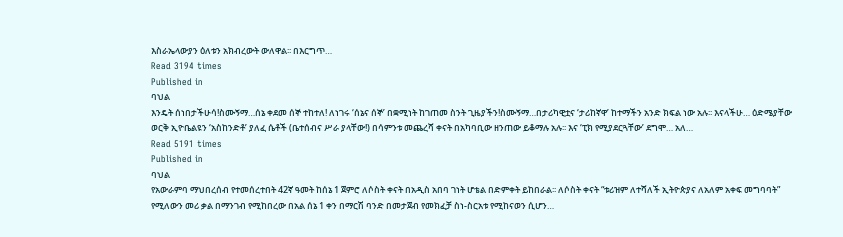እስራኤላውያን ዕለቱን አክብረውት ውለዋል፡፡ በእርግጥ…
Read 3194 times
Published in
ባህል
እንዴት ሰነበታችሁሳ!ስሙኝማ…ሰኔ ቀደመ ሰኞ ተከተለ! ለነገሩ ‘ሰኔና ሰኞ’ በቋሚነት ከገጠመ ስንት ጊዜያችን!ስሙኝማ…በታሪካዊቷና ‘ታሪከኛዋ’ ከተማችን አንድ ክፍል ነው አሉ፡፡ እናላችሁ… ዕድሜያቸው ወርቅ ኢዮቤልዩን ‘አስከንድቶ’ ያለፈ ሴቶች (ቤተሰብና ሥራ ያላቸው!) በሳምንቱ መጨረሻ ቀናት በአካባቢው ዘንጠው ይቆማሉ አሉ፡፡ እና ‘ፒክ የሚያደርጓቸው’ ደግሞ… አለ…
Read 5191 times
Published in
ባህል
የአውራምባ ማህበረሰብ የተመሰረተበት 42ኛ ዓመት ከሰኔ 1 ጀምሮ ለሶስት ቀናት በአዲስ አበባ ገነት ሆቴል በድምቀት ይከበራል፡፡ ለሶስት ቀናት “ቱሪዝም ለተሻለች ኢትዮጵያና ለአለም አቀፍ መግባባት” የሚለውን መሪ ቃል በማንገብ የሚከበረው በአል ሰኔ 1 ቀን በማርሽ ባንድ በመታጀብ የመክፈቻ ስነ-ስርአቱ የሚከናወን ሲሆን…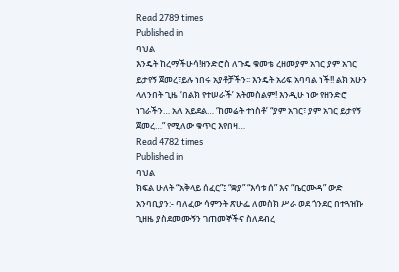Read 2789 times
Published in
ባህል
እንዴት ከረማችሁሳ!ዘንድሮስ ለጉዴ ቁመቴ ረዘመያም አገር ያም አገር ይታየኝ ጀመረ፣ይሉ ነበሩ አያቶቻችን፡፡ እንዴት አሪፍ አባባል ነች!! ልክ አሁን ላለንበት ጊዜ ‘በልክ የተሠራች’ አትመስልም! እንዲሁ ነው የዘንድሮ ነገራችን… አለ አይደል… ‘ከመሬት ተነስቶ’ “ያም አገር፣ ያም አገር ይታየኝ ጀመረ…” የሚለው ቁጥር እየበዛ…
Read 4782 times
Published in
ባህል
ክፍል ሁለት “አቅላይ ሰፈር”፤ “ቋያ” “እሳቱ ሰ” እና “ቤርሙዳ” ውድ አንባቢያን:- ባለፈው ሳምንት ጽሁፌ ለመስክ ሥራ ወደ ጎንደር በተጓዝኩ ጊዘዜ ያስደመሙኝን ገጠመኞችና ስለደብረ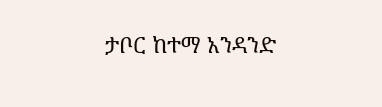ታቦር ከተማ አንዳንድ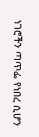ነገሮችን ጣጥፌ የነበረ ሲሆን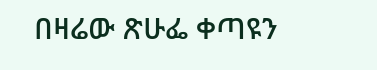በዛሬው ጽሁፌ ቀጣዩን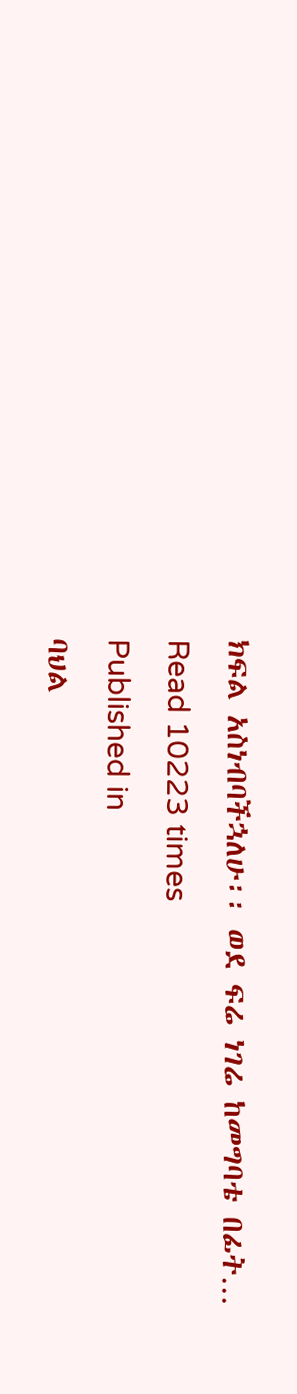ክፍል አስነብባችኋለሁ፡፡ ወደ ፍሬ ነገሬ ከመግባቴ በፊት…
Read 10223 times
Published in
ባህል